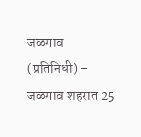जळगाव (प्रतिनिधी) – जळगाव शहरात 25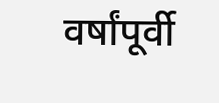वर्षांपूर्वी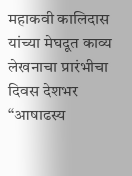महाकवी कालिदास यांच्या मेघदूत काव्य लेखनाचा प्रारंभीचा दिवस देशभर “आषाढस्य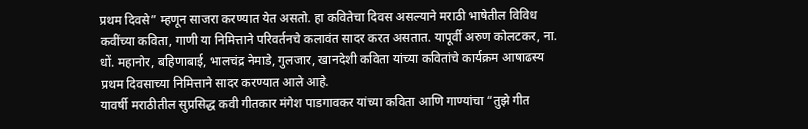प्रथम दिवसे” म्हणून साजरा करण्यात येत असतो. हा कवितेचा दिवस असल्याने मराठी भाषेतील विविध कवींच्या कविता, गाणी या निमित्ताने परिवर्तनचे कलावंत सादर करत असतात. यापूर्वी अरुण कोलटकर, ना. धों. महानोर, बहिणाबाई, भालचंद्र नेमाडे, गुलजार, खानदेशी कविता यांच्या कवितांचे कार्यक्रम आषाढस्य प्रथम दिवसाच्या निमित्ताने सादर करण्यात आले आहे.
यावर्षी मराठीतील सुप्रसिद्ध कवी गीतकार मंगेश पाडगावकर यांच्या कविता आणि गाण्यांचा “तुझे गीत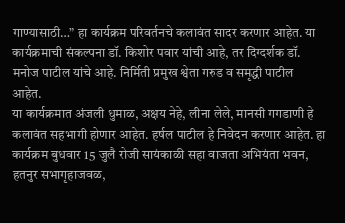गाण्यासाठी…” हा कार्यक्रम परिवर्तनचे कलावंत सादर करणार आहेत. या कार्यक्रमाची संकल्पना डॉ. किशोर पवार यांची आहे, तर दिग्दर्शक डॉ. मनोज पाटील यांचे आहे. निर्मिती प्रमुख श्वेता गरुड व समृद्धी पाटील आहेत.
या कार्यक्रमात अंजली धुमाळ, अक्षय नेहे, लीना लेले, मानसी गगडाणी हे कलावंत सहभागी होणार आहेत. हर्षल पाटील हे निवेदन करणार आहेत. हा कार्यक्रम बुधवार 15 जुलै रोजी सायंकाळी सहा वाजता अभियंता भवन, हतनुर सभागृहाजवळ,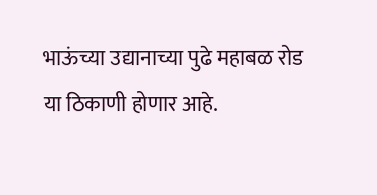भाऊंच्या उद्यानाच्या पुढे महाबळ रोड या ठिकाणी होणार आहे.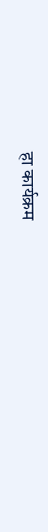हा कार्यक्रम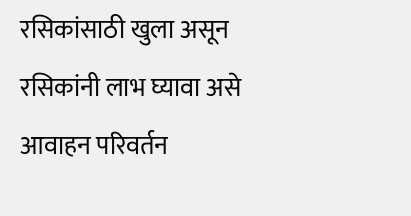रसिकांसाठी खुला असून रसिकांनी लाभ घ्यावा असे आवाहन परिवर्तन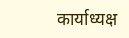कार्याध्यक्ष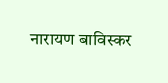नारायण बाविस्कर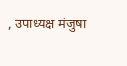, उपाध्यक्ष मंजुषा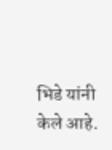भिडे यांनी केले आहे.